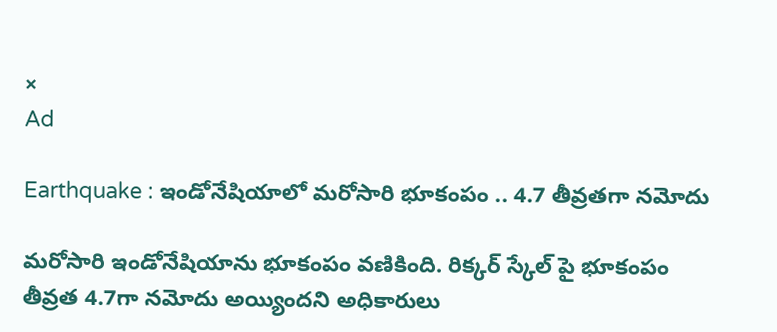×
Ad

Earthquake : ఇండోనేషియాలో మరోసారి భూకంపం .. 4.7 తీవ్రతగా నమోదు

మరోసారి ఇండోనేషియాను భూకంపం వణికింది. రిక్కర్ స్కేల్ పై భూకంపం తీవ్రత 4.7గా నమోదు అయ్యిందని అధికారులు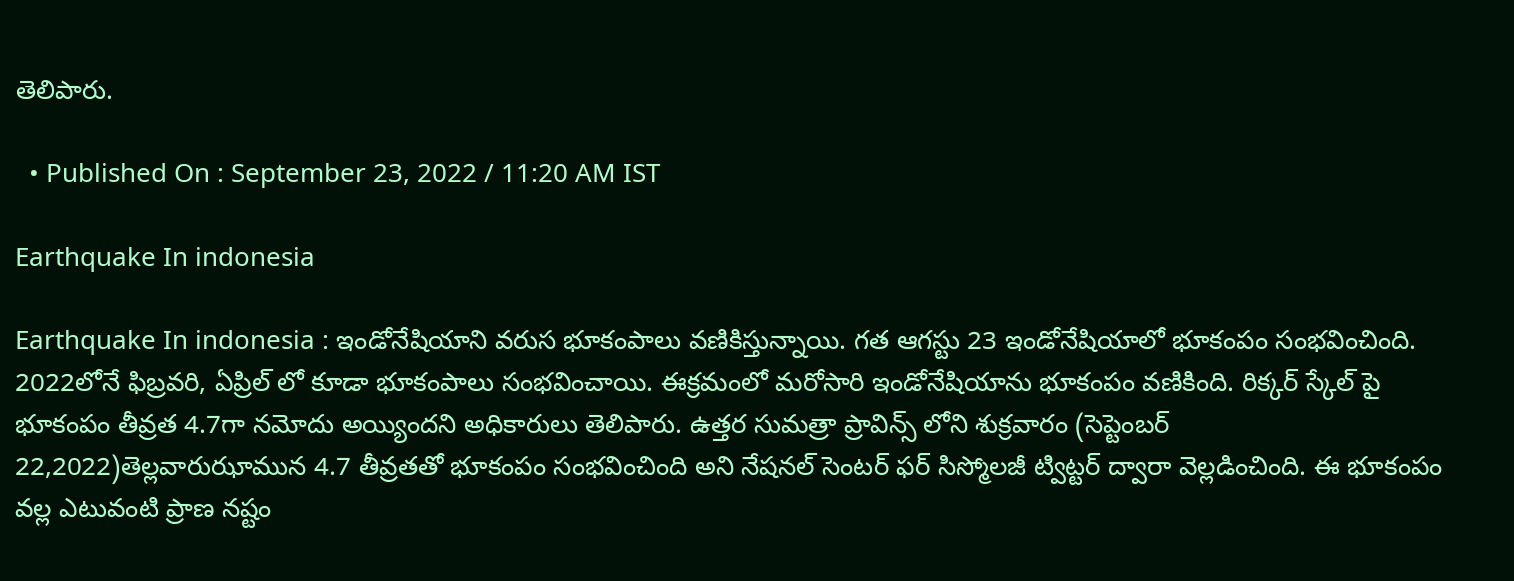తెలిపారు.

  • Published On : September 23, 2022 / 11:20 AM IST

Earthquake In indonesia

Earthquake In indonesia : ఇండోనేషియాని వరుస భూకంపాలు వణికిస్తున్నాయి. గత ఆగస్టు 23 ఇండోనేషియాలో భూకంపం సంభవించింది. 2022లోనే ఫిబ్రవరి, ఏప్రిల్ లో కూడా భూకంపాలు సంభవించాయి. ఈక్రమంలో మరోసారి ఇండోనేషియాను భూకంపం వణికింది. రిక్కర్ స్కేల్ పై భూకంపం తీవ్రత 4.7గా నమోదు అయ్యిందని అధికారులు తెలిపారు. ఉత్తర సుమత్రా ప్రావిన్స్ లోని శుక్రవారం (సెప్టెంబర్ 22,2022)తెల్లవారుఝామున 4.7 తీవ్రతతో భూకంపం సంభవించింది అని నేషనల్ సెంటర్ ఫర్ సిస్మోలజీ ట్విట్టర్ ద్వారా వెల్లడించింది. ఈ భూకంపం వల్ల ఎటువంటి ప్రాణ నష్టం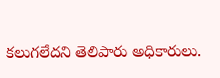కలుగలేదని తెలిపారు అధికారులు.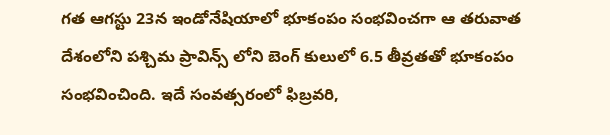గత ఆగస్టు 23న ఇండోనేషియాలో భూకంపం సంభవించగా ఆ తరువాత దేశంలోని పశ్చిమ ప్రావిన్స్ లోని బెంగ్ కులులో 6.5 తీవ్రతతో భూకంపం సంభవించింది. ఇదే సంవత్సరంలో ఫిబ్రవరి,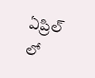ఏప్రిల్ లో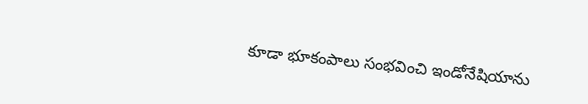కూడా భూకంపాలు సంభవించి ఇండోనేషియాను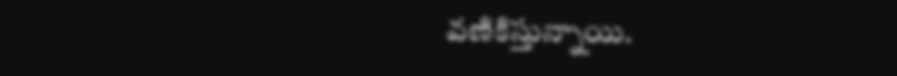వణికిస్తున్నాయి.